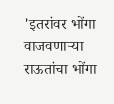'इतरांवर भोंगा वाजवणाऱ्या राऊतांचा भोंगा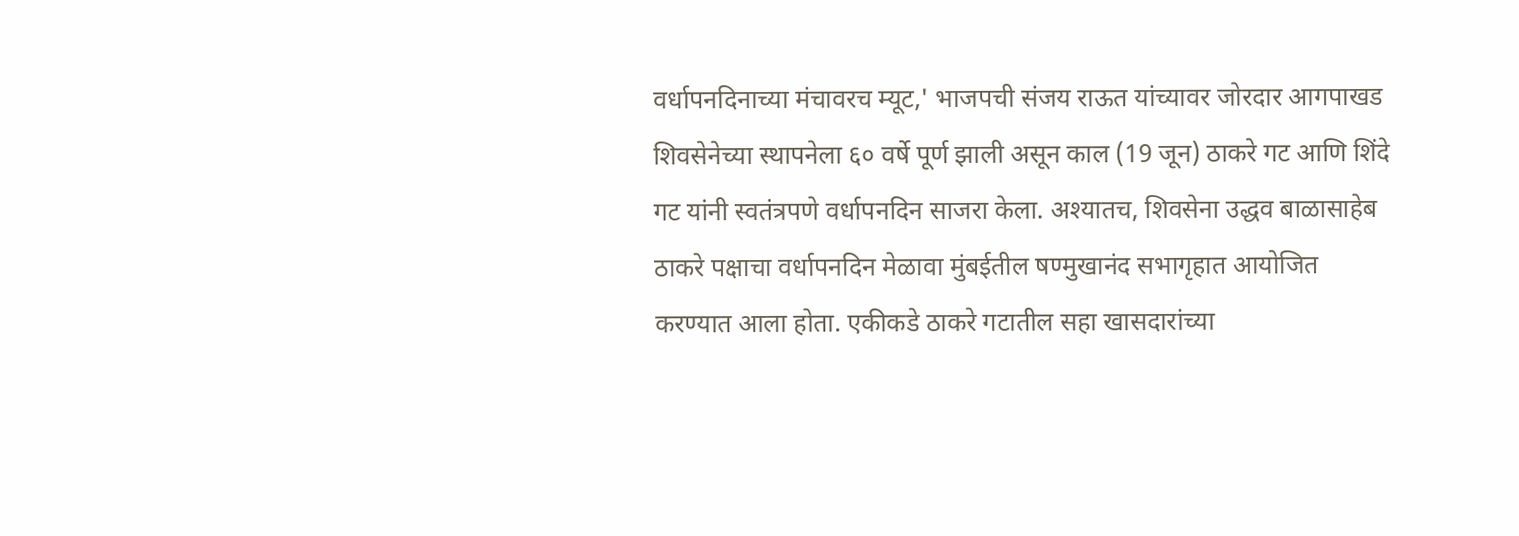वर्धापनदिनाच्या मंचावरच म्यूट,' भाजपची संजय राऊत यांच्यावर जोरदार आगपाखड
शिवसेनेच्या स्थापनेला ६० वर्षे पूर्ण झाली असून काल (19 जून) ठाकरे गट आणि शिंदे गट यांनी स्वतंत्रपणे वर्धापनदिन साजरा केला. अश्यातच, शिवसेना उद्धव बाळासाहेब ठाकरे पक्षाचा वर्धापनदिन मेळावा मुंबईतील षण्मुखानंद सभागृहात आयोजित करण्यात आला होता. एकीकडे ठाकरे गटातील सहा खासदारांच्या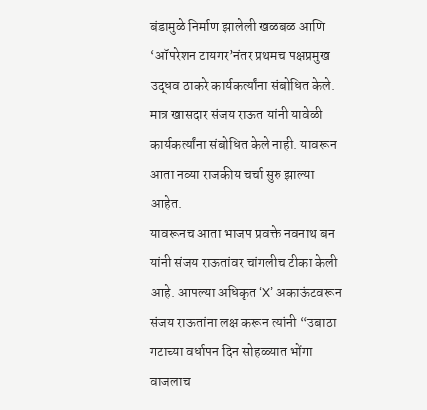बंडामुळे निर्माण झालेली खळबळ आणि ‘ऑपरेशन टायगर’नंतर प्रथमच पक्षप्रमुख उद्धव ठाकरे कार्यकर्त्यांना संबोधित केले. मात्र खासदार संजय राऊत यांनी यावेळी कार्यकर्त्यांना संबोधित केले नाही. यावरून आता नव्या राजकीय चर्चा सुरु झाल्या आहेत.
यावरूनच आता भाजप प्रवक्ते नवनाथ बन यांनी संजय राऊतांवर चांगलीच टीका केली आहे. आपल्या अधिकृत ‘X’ अकाऊंटवरून संजय राऊतांना लक्ष करून त्यांनी “उबाठा गटाच्या वर्धापन दिन सोहळ्यात भोंगा वाजलाच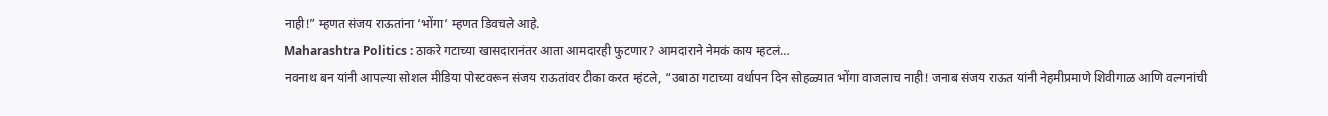नाही!” म्हणत संजय राऊतांना ‘भोंगा‘ म्हणत डिवचले आहे.
Maharashtra Politics : ठाकरे गटाच्या खासदारानंतर आता आमदारही फुटणार? आमदाराने नेमकं काय म्हटलं…
नवनाथ बन यांनी आपल्या सोशल मीडिया पोस्टवरून संजय राऊतांवर टीका करत म्हंटले, “उबाठा गटाच्या वर्धापन दिन सोहळ्यात भोंगा वाजलाच नाही! जनाब संजय राऊत यांनी नेहमीप्रमाणे शिवीगाळ आणि वल्गनांची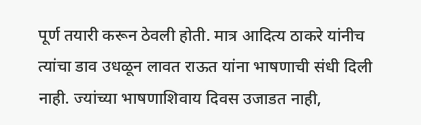पूर्ण तयारी करून ठेवली होती. मात्र आदित्य ठाकरे यांनीच त्यांचा डाव उधळून लावत राऊत यांना भाषणाची संधी दिली नाही. ज्यांच्या भाषणाशिवाय दिवस उजाडत नाही,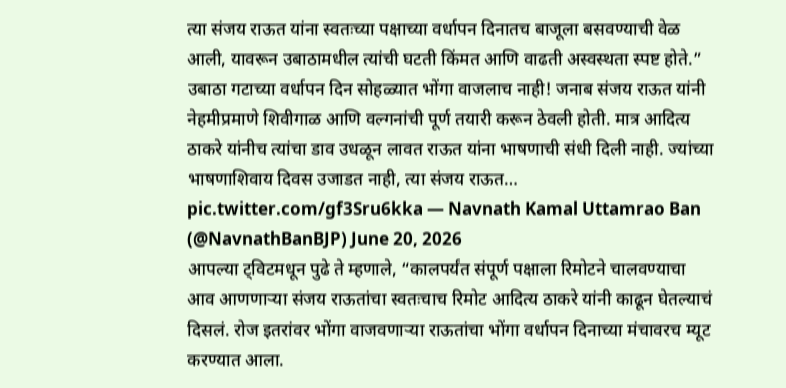त्या संजय राऊत यांना स्वतःच्या पक्षाच्या वर्धापन दिनातच बाजूला बसवण्याची वेळ आली, यावरून उबाठामधील त्यांची घटती किंमत आणि वाढती अस्वस्थता स्पष्ट होते.”
उबाठा गटाच्या वर्धापन दिन सोहळ्यात भोंगा वाजलाच नाही! जनाब संजय राऊत यांनी नेहमीप्रमाणे शिवीगाळ आणि वल्गनांची पूर्ण तयारी करून ठेवली होती. मात्र आदित्य ठाकरे यांनीच त्यांचा डाव उधळून लावत राऊत यांना भाषणाची संधी दिली नाही. ज्यांच्या भाषणाशिवाय दिवस उजाडत नाही, त्या संजय राऊत… pic.twitter.com/gf3Sru6kka — Navnath Kamal Uttamrao Ban (@NavnathBanBJP) June 20, 2026
आपल्या ट्विटमधून पुढे ते म्हणाले, “कालपर्यंत संपूर्ण पक्षाला रिमोटने चालवण्याचा आव आणणाऱ्या संजय राऊतांचा स्वतःचाच रिमोट आदित्य ठाकरे यांनी काढून घेतल्याचं दिसलं. रोज इतरांवर भोंगा वाजवणाऱ्या राऊतांचा भोंगा वर्धापन दिनाच्या मंचावरच म्यूट करण्यात आला.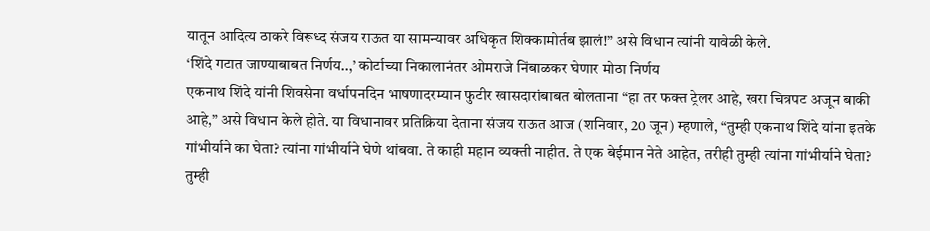यातून आदित्य ठाकरे विरूध्द संजय राऊत या सामन्यावर अधिकृत शिक्कामोर्तब झालं!” असे विधान त्यांनी यावेळी केले.
‘शिंदे गटात जाण्याबाबत निर्णय..,’ कोर्टाच्या निकालानंतर ओमराजे निंबाळकर घेणार मोठा निर्णय
एकनाथ शिंदे यांनी शिवसेना वर्धापनदिन भाषणादरम्यान फुटीर खासदारांबाबत बोलताना “हा तर फक्त ट्रेलर आहे, खरा चित्रपट अजून बाकी आहे,” असे विधान केले होते. या विधानावर प्रतिक्रिया देताना संजय राऊत आज (शनिवार, 20 जून) म्हणाले, “तुम्ही एकनाथ शिंदे यांना इतके गांभीर्याने का घेता? त्यांना गांभीर्याने घेणे थांबवा. ते काही महान व्यक्ती नाहीत. ते एक बेईमान नेते आहेत, तरीही तुम्ही त्यांना गांभीर्याने घेता? तुम्ही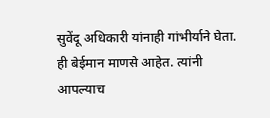सुवेंदू अधिकारी यांनाही गांभीर्याने घेता. ही बेईमान माणसे आहेत. त्यांनी आपल्याच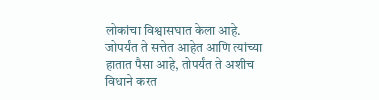लोकांचा विश्वासघात केला आहे. जोपर्यंत ते सत्तेत आहेत आणि त्यांच्या हातात पैसा आहे, तोपर्यंत ते अशीच विधाने करत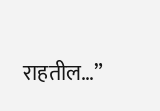राहतील…”